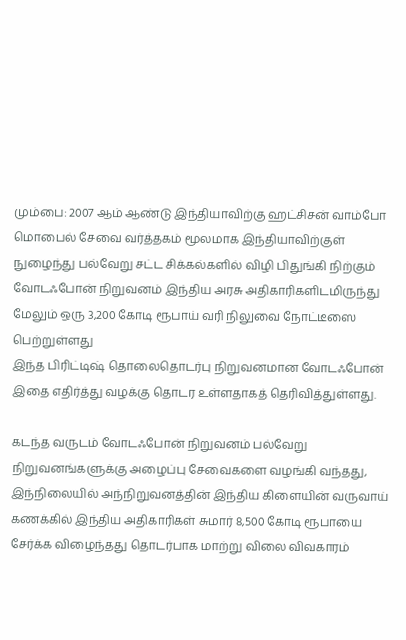மும்பை: 2007 ஆம் ஆண்டு இந்தியாவிற்கு ஹட்சிசன் வாம்போ மொபைல் சேவை வர்த்தகம் மூலமாக இந்தியாவிற்குள் நுழைந்து பல்வேறு சட்ட சிக்கல்களில் விழி பிதுங்கி நிற்கும் வோடஃபோன் நிறுவனம் இந்திய அரசு அதிகாரிகளிடமிருந்து மேலும் ஒரு 3,200 கோடி ரூபாய் வரி நிலுவை நோட்டீஸை பெற்றுள்ளது
இந்த பிரிட்டிஷ் தொலைதொடர்பு நிறுவனமான வோடஃபோன் இதை எதிர்த்து வழக்கு தொடர உள்ளதாகத் தெரிவித்துள்ளது.

கடந்த வருடம் வோடஃபோன் நிறுவனம் பல்வேறு நிறுவனங்களுக்கு அழைப்பு சேவைகளை வழங்கி வந்தது, இந்நிலையில் அந்நிறுவனத்தின் இந்திய கிளையின் வருவாய் கணக்கில் இந்திய அதிகாரிகள் சுமார் 8,500 கோடி ரூபாயை சேர்க்க விழைந்தது தொடர்பாக மாற்று விலை விவகாரம்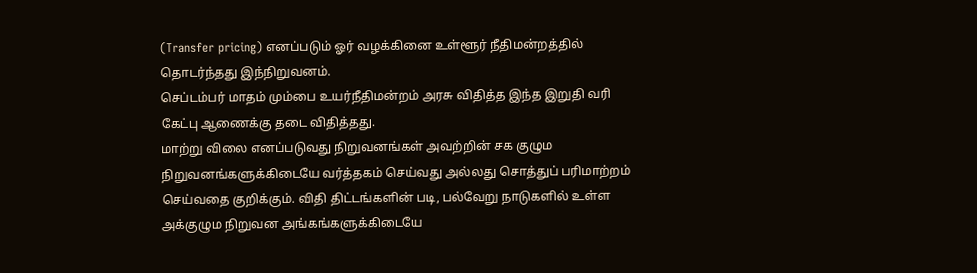(Transfer pricing) எனப்படும் ஓர் வழக்கினை உள்ளூர் நீதிமன்றத்தில் தொடர்ந்தது இந்நிறுவனம்.
செப்டம்பர் மாதம் மும்பை உயர்நீதிமன்றம் அரசு விதித்த இந்த இறுதி வரி கேட்பு ஆணைக்கு தடை விதித்தது.
மாற்று விலை எனப்படுவது நிறுவனங்கள் அவற்றின் சக குழும நிறுவனங்களுக்கிடையே வர்த்தகம் செய்வது அல்லது சொத்துப் பரிமாற்றம் செய்வதை குறிக்கும். விதி திட்டங்களின் படி, பல்வேறு நாடுகளில் உள்ள அக்குழும நிறுவன அங்கங்களுக்கிடையே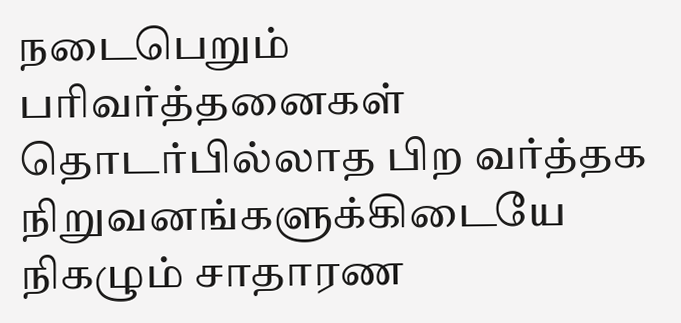நடைபெறும் பரிவர்த்தனைகள் தொடர்பில்லாத பிற வர்த்தக நிறுவனங்களுக்கிடையே நிகழும் சாதாரண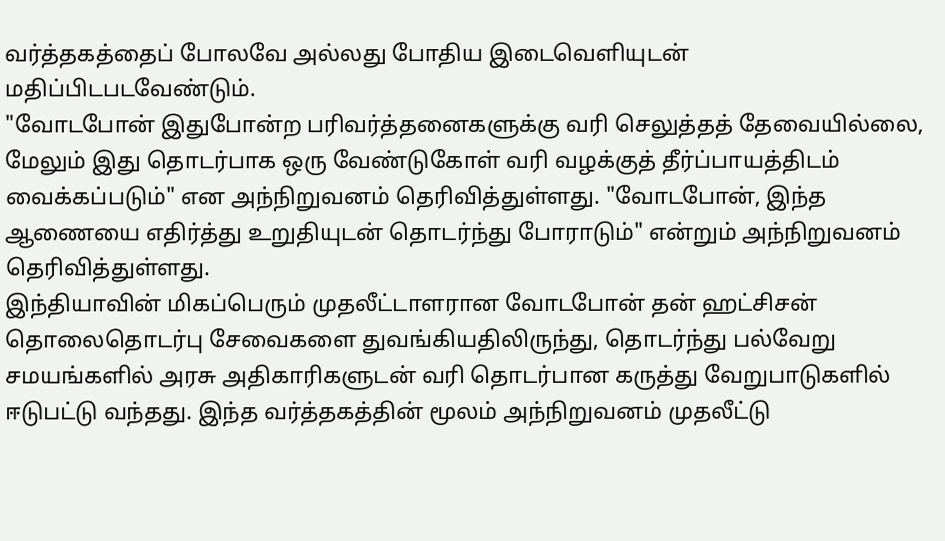வர்த்தகத்தைப் போலவே அல்லது போதிய இடைவெளியுடன் மதிப்பிடபடவேண்டும்.
"வோடபோன் இதுபோன்ற பரிவர்த்தனைகளுக்கு வரி செலுத்தத் தேவையில்லை, மேலும் இது தொடர்பாக ஒரு வேண்டுகோள் வரி வழக்குத் தீர்ப்பாயத்திடம் வைக்கப்படும்" என அந்நிறுவனம் தெரிவித்துள்ளது. "வோடபோன், இந்த ஆணையை எதிர்த்து உறுதியுடன் தொடர்ந்து போராடும்" என்றும் அந்நிறுவனம் தெரிவித்துள்ளது.
இந்தியாவின் மிகப்பெரும் முதலீட்டாளரான வோடபோன் தன் ஹட்சிசன் தொலைதொடர்பு சேவைகளை துவங்கியதிலிருந்து, தொடர்ந்து பல்வேறு சமயங்களில் அரசு அதிகாரிகளுடன் வரி தொடர்பான கருத்து வேறுபாடுகளில் ஈடுபட்டு வந்தது. இந்த வர்த்தகத்தின் மூலம் அந்நிறுவனம் முதலீட்டு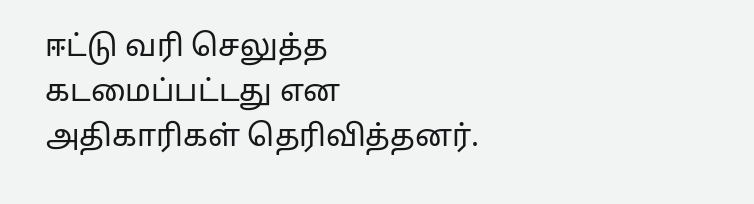ஈட்டு வரி செலுத்த கடமைப்பட்டது என அதிகாரிகள் தெரிவித்தனர்.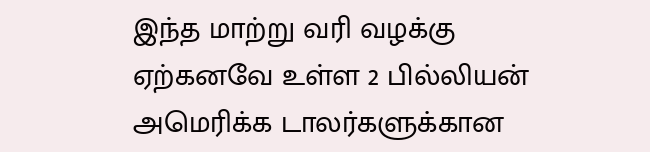இந்த மாற்று வரி வழக்கு ஏற்கனவே உள்ள 2 பில்லியன் அமெரிக்க டாலர்களுக்கான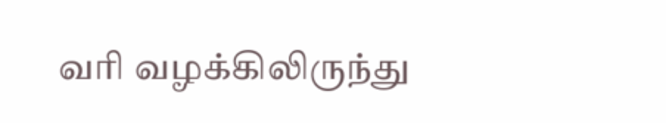வரி வழக்கிலிருந்து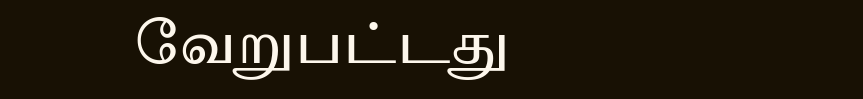வேறுபட்டது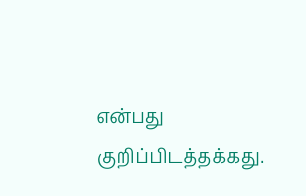என்பது குறிப்பிடத்தக்கது.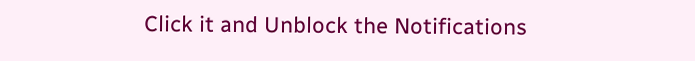Click it and Unblock the Notifications